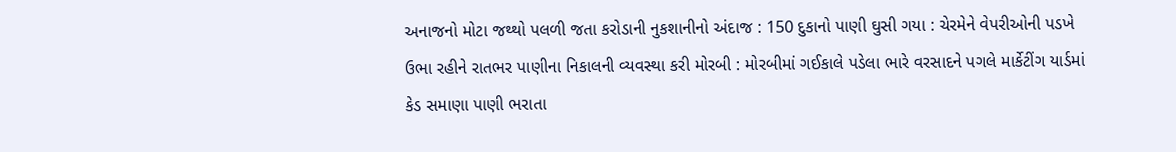અનાજનો મોટા જથ્થો પલળી જતા કરોડાની નુકશાનીનો અંદાજ : 150 દુકાનો પાણી ઘુસી ગયા : ચેરમેને વેપરીઓની પડખે ઉભા રહીને રાતભર પાણીના નિકાલની વ્યવસ્થા કરી મોરબી : મોરબીમાં ગઈકાલે પડેલા ભારે વરસાદને પગલે માર્કેટીંગ યાર્ડમાં કેડ સમાણા પાણી ભરાતા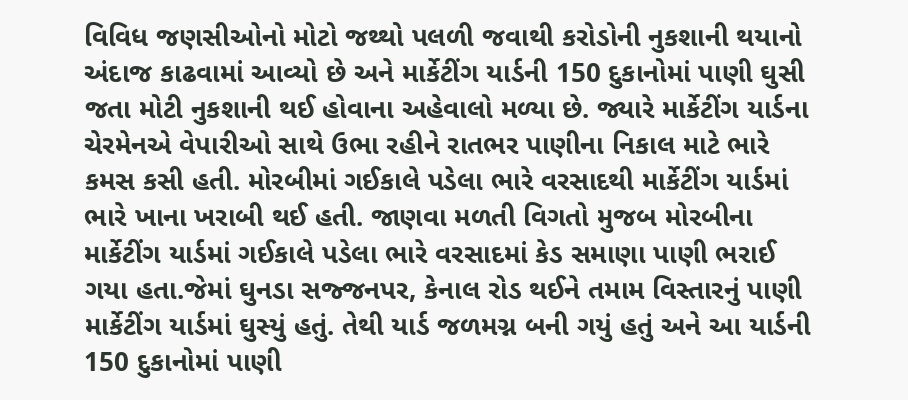વિવિધ જણસીઓનો મોટો જથ્થો પલળી જવાથી કરોડોની નુકશાની થયાનો અંદાજ કાઢવામાં આવ્યો છે અને માર્કેટીંગ યાર્ડની 150 દુકાનોમાં પાણી ઘુસી જતા મોટી નુકશાની થઈ હોવાના અહેવાલો મળ્યા છે. જ્યારે માર્કેટીંગ યાર્ડના ચેરમેનએ વેપારીઓ સાથે ઉભા રહીને રાતભર પાણીના નિકાલ માટે ભારે કમસ કસી હતી. મોરબીમાં ગઈકાલે પડેલા ભારે વરસાદથી માર્કેટીંગ યાર્ડમાં ભારે ખાના ખરાબી થઈ હતી. જાણવા મળતી વિગતો મુજબ મોરબીના માર્કેટીંગ યાર્ડમાં ગઈકાલે પડેલા ભારે વરસાદમાં કેડ સમાણા પાણી ભરાઈ ગયા હતા.જેમાં ઘુનડા સજ્જનપર, કેનાલ રોડ થઈને તમામ વિસ્તારનું પાણી માર્કેટીંગ યાર્ડમાં ઘુસ્યું હતું. તેથી યાર્ડ જળમગ્ન બની ગયું હતું અને આ યાર્ડની 150 દુકાનોમાં પાણી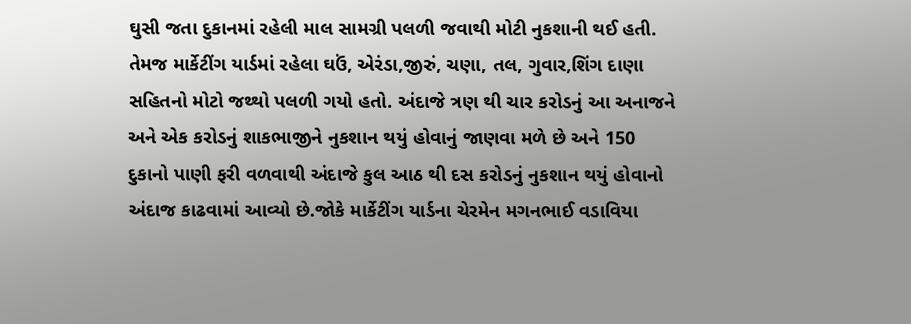ઘુસી જતા દુકાનમાં રહેલી માલ સામગ્રી પલળી જવાથી મોટી નુકશાની થઈ હતી. તેમજ માર્કેટીંગ યાર્ડમાં રહેલા ઘઉં, એરંડા,જીરું, ચણા, તલ, ગુવાર,શિંગ દાણા સહિતનો મોટો જથ્થો પલળી ગયો હતો. અંદાજે ત્રણ થી ચાર કરોડનું આ અનાજને અને એક કરોડનું શાકભાજીને નુકશાન થયું હોવાનું જાણવા મળે છે અને 150 દુકાનો પાણી ફરી વળવાથી અંદાજે કુલ આઠ થી દસ કરોડનું નુકશાન થયું હોવાનો અંદાજ કાઢવામાં આવ્યો છે.જોકે માર્કેટીંગ યાર્ડના ચેરમેન મગનભાઈ વડાવિયા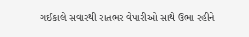ગઈકાલે સવારથી રાતભર વેપારીઓ સાથે ઉભા રહીને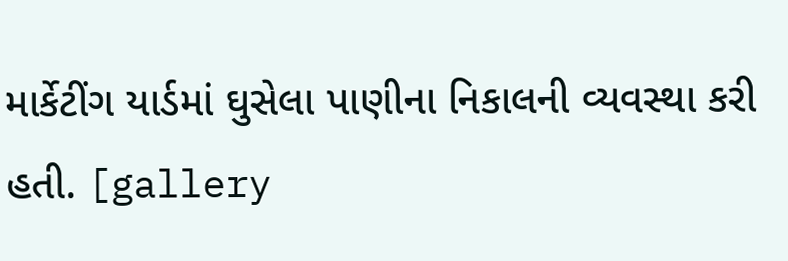માર્કેટીંગ યાર્ડમાં ઘુસેલા પાણીના નિકાલની વ્યવસ્થા કરી હતી. [gallery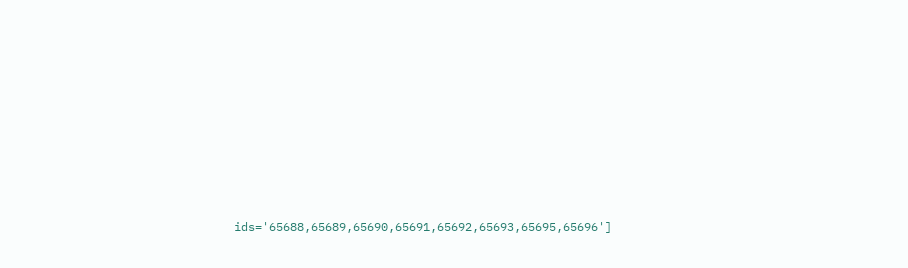ids='65688,65689,65690,65691,65692,65693,65695,65696']